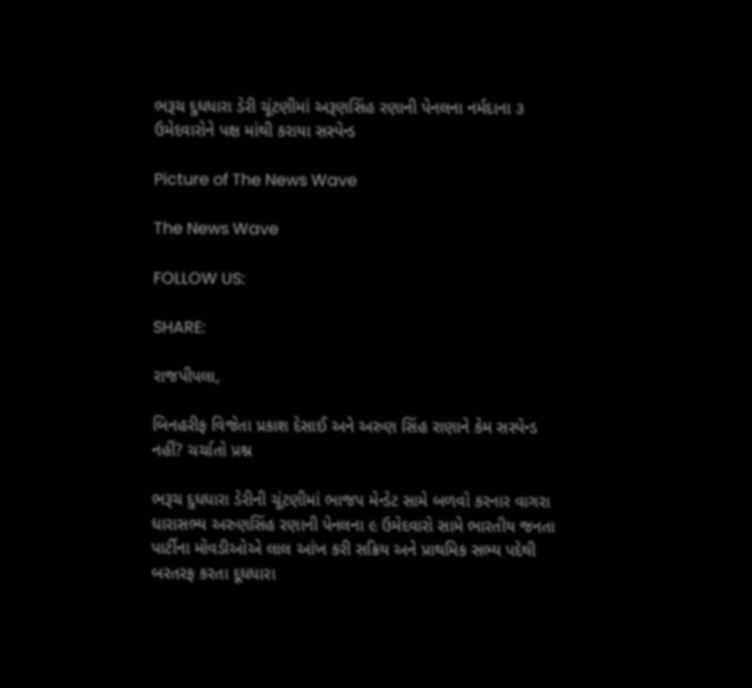ભરૂચ દુધધારા ડેરી ચૂંટણીમાં અરૂણસિંહ રણાની પેનલના નર્મદાના ૩ ઉમેદવારોને પક્ષ માંથી કરાયા સસ્પેન્ડ

Picture of The News Wave

The News Wave

FOLLOW US:

SHARE:

રાજપીપલા,

બિનહરીફ વિજેતા પ્રકાશ દેસાઈ અને અરુણ સિંહ રાણાને કેમ સસ્પેન્ડ નહીં? ચર્ચાતો પ્રશ્ન

ભરૂચ દુધધારા ડેરીની ચૂંટણીમાં ભાજપ મેન્ડેટ સામે બળવો કરનાર વાગરા ધારાસભ્ય અરુણસિંહ રણાની પેનલના ૯ ઉમેદવારો સામે ભારતીય જનતા પાર્ટીના મોવડીઓએ લાલ આંખ કરી સક્રિય અને પ્રાથમિક સભ્ય પદેથી બરતરફ કરતા દૂધધારા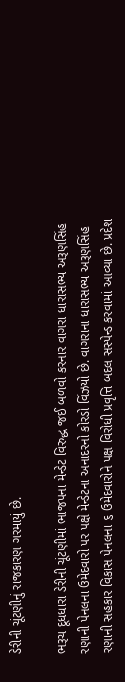ડેરીની ચૂંટણીનું રાજકારણ ગરમાયું છે.

ભરૂચ દૂધધારા ડેરીની ચૂંટણીમાં ભાજપના મેન્ડેટ વિરુદ્ધ જઈ બળવો કરનાર વાગરા ધારાસભ્ય અરૂણસિંહ રણાની પેનલના ઉમેદવારો પર પક્ષે મેન્ડેટના અનાદરનો કોરડો વિંઝયો છે. વાગરાના ધારાસભ્ય અરૂણસિંહ રણાની સહકાર વિકાસ પેનલના ૬ ઉમેદવારોને પક્ષ વિરોધી પ્રવૃત્તિ બદલ સસ્પેન્ડ કરવામાં આવ્યા છે. પ્રદેશ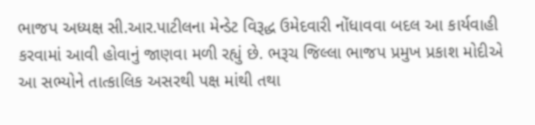ભાજપ અધ્યક્ષ સી.આર.પાટીલના મેન્ડેટ વિરૂદ્ધ ઉમેદવારી નોંધાવવા બદલ આ કાર્યવાહી કરવામાં આવી હોવાનું જાણવા મળી રહ્યું છે. ભરૂચ જિલ્લા ભાજપ પ્રમુખ પ્રકાશ મોદીએ આ સભ્યોને તાત્કાલિક અસરથી પક્ષ માંથી તથા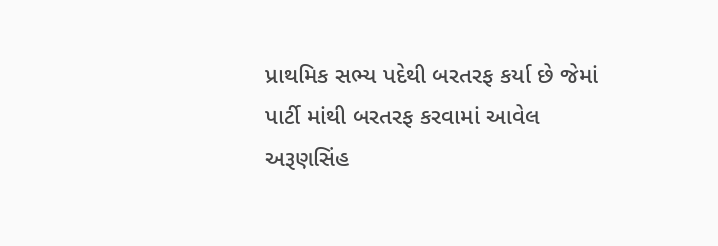પ્રાથમિક સભ્ય પદેથી બરતરફ કર્યા છે જેમાં પાર્ટી માંથી બરતરફ કરવામાં આવેલ અરૂણસિંહ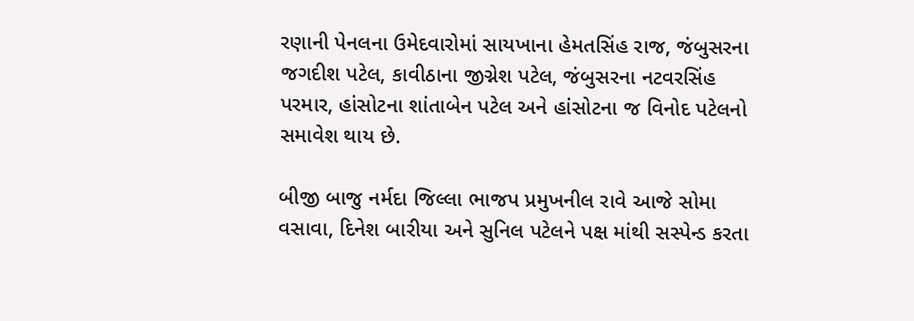રણાની પેનલના ઉમેદવારોમાં સાયખાના હેમતસિંહ રાજ, જંબુસરના જગદીશ પટેલ, કાવીઠાના જીગ્નેશ પટેલ, જંબુસરના નટવરસિંહ પરમાર, હાંસોટના શાંતાબેન પટેલ અને હાંસોટના જ વિનોદ પટેલનો સમાવેશ થાય છે.

બીજી બાજુ નર્મદા જિલ્લા ભાજપ પ્રમુખનીલ રાવે આજે સોમા વસાવા, દિનેશ બારીયા અને સુનિલ પટેલને પક્ષ માંથી સસ્પેન્ડ કરતા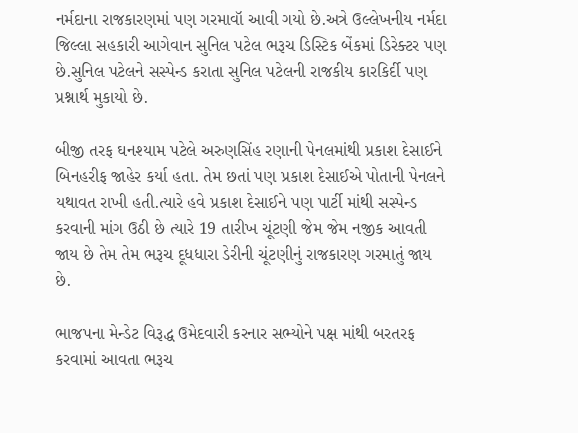નર્મદાના રાજકારણમાં પણ ગરમાવૉ આવી ગયો છે.અત્રે ઉલ્લેખનીય નર્મદા જિલ્લા સહકારી આગેવાન સુનિલ પટેલ ભરૂચ ડિસ્ટિક બેંકમાં ડિરેક્ટર પણ છે.સુનિલ પટેલને સસ્પેન્ડ કરાતા સુનિલ પટેલની રાજકીય કારકિર્દી પણ પ્રશ્નાર્થ મુકાયો છે.

બીજી તરફ ઘનશ્યામ પટેલે અરુણસિંહ રણાની પેનલમાંથી પ્રકાશ દેસાઈને બિનહરીફ જાહેર કર્યા હતા. તેમ છતાં પણ પ્રકાશ દેસાઈએ પોતાની પેનલને યથાવત રાખી હતી.ત્યારે હવે પ્રકાશ દેસાઈને પણ પાર્ટી માંથી સસ્પેન્ડ કરવાની માંગ ઉઠી છે ત્યારે 19 તારીખ ચૂંટણી જેમ જેમ નજીક આવતી જાય છે તેમ તેમ ભરૂચ દૂધધારા ડેરીની ચૂંટણીનું રાજકારણ ગરમાતું જાય છે.

ભાજપના મેન્ડેટ વિરૂદ્ધ ઉમેદવારી કરનાર સભ્યોને પક્ષ માંથી બરતરફ કરવામાં આવતા ભરૂચ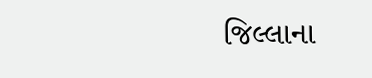જિલ્લાના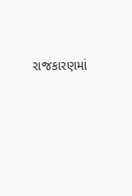રાજકારણમાં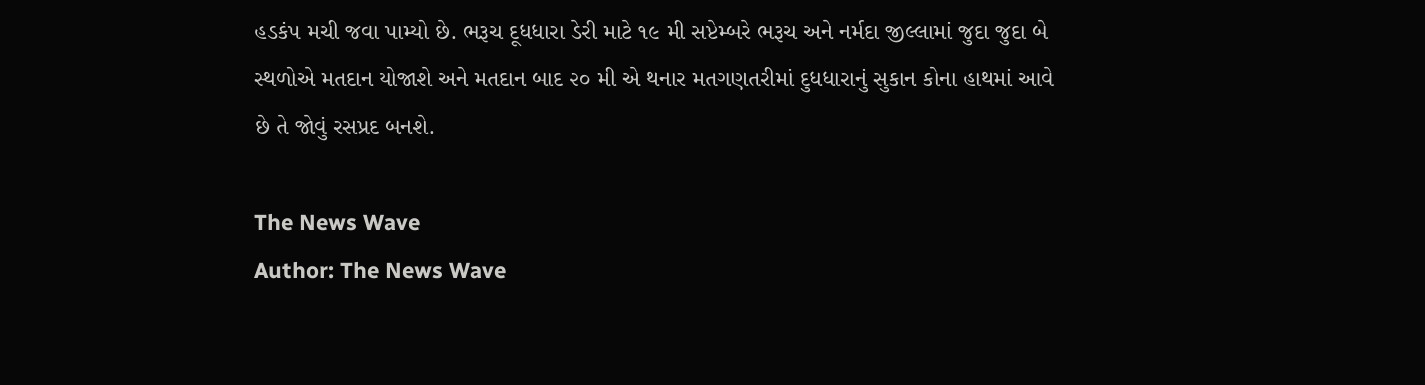હડકંપ મચી જવા પામ્યો છે. ભરૂચ દૂધધારા ડેરી માટે ૧૯ મી સપ્ટેમ્બરે ભરૂચ અને નર્મદા જીલ્લામાં જુદા જુદા બે સ્થળોએ મતદાન યોજાશે અને મતદાન બાદ ૨૦ મી એ થનાર મતગણતરીમાં દુધધારાનું સુકાન કોના હાથમાં આવે છે તે જોવું રસપ્રદ બનશે.

The News Wave
Author: The News Wave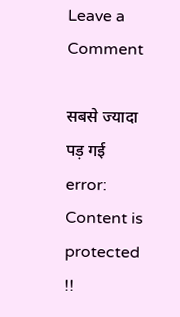Leave a Comment

सबसे ज्यादा पड़ गई
error: Content is protected !!